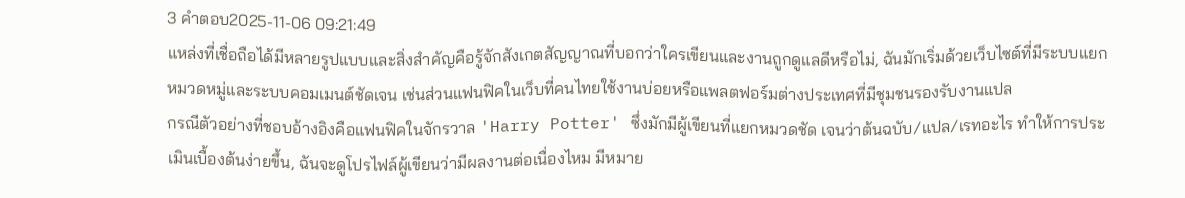3 คำตอบ2025-11-06 09:21:49
แหล่งที่เชื่อถือได้มีหลายรูปแบบและสิ่งสำคัญคือรู้จักสังเกตสัญญาณที่บอกว่าใครเขียนและงานถูกดูแลดีหรือไม่, ฉันมักเริ่มด้วยเว็บไซต์ที่มีระบบแยกหมวดหมู่และระบบคอมเมนต์ชัดเจน เช่นส่วนแฟนฟิคในเว็บที่คนไทยใช้งานบ่อยหรือแพลตฟอร์มต่างประเทศที่มีชุมชนรองรับงานแปล
กรณีตัวอย่างที่ชอบอ้างอิงคือแฟนฟิคในจักรวาล 'Harry Potter' ซึ่งมักมีผู้เขียนที่แยกหมวดชัด เจนว่าต้นฉบับ/แปล/เรทอะไร ทำให้การประเมินเบื้องต้นง่ายขึ้น, ฉันจะดูโปรไฟล์ผู้เขียนว่ามีผลงานต่อเนื่องไหม มีหมาย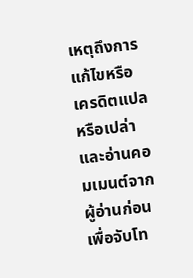เหตุถึงการแก้ไขหรือเครดิตแปลหรือเปล่า และอ่านคอมเมนต์จากผู้อ่านก่อนเพื่อจับโท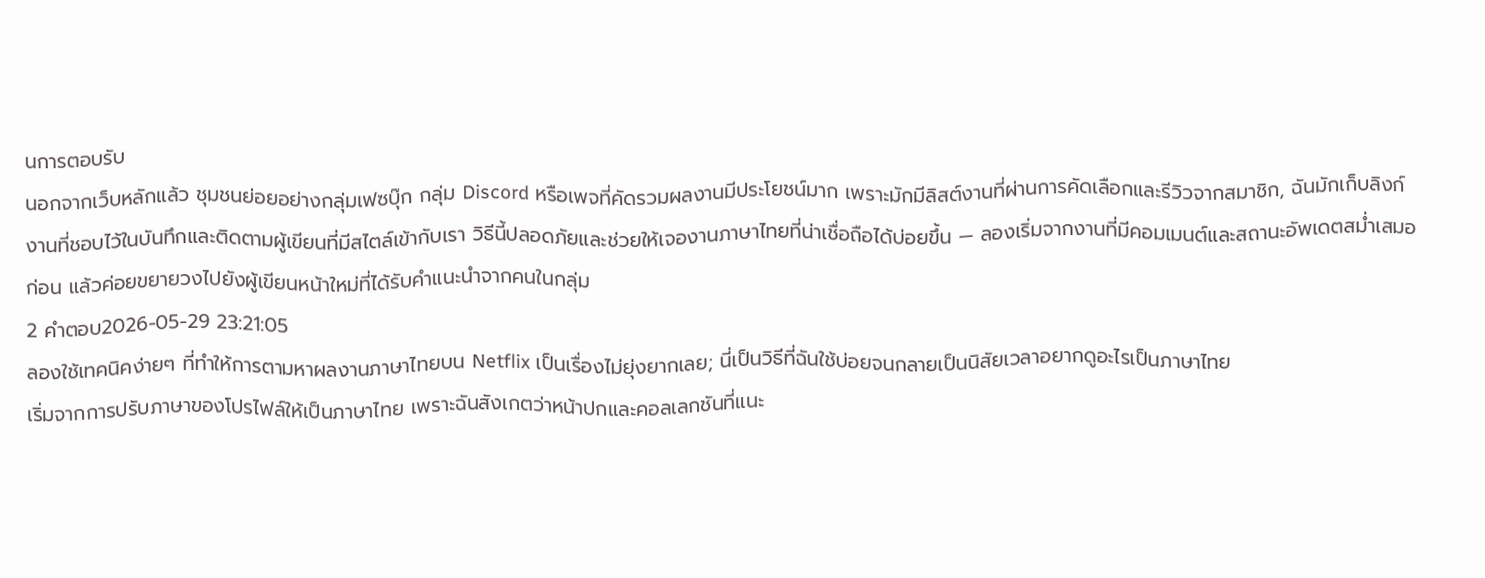นการตอบรับ
นอกจากเว็บหลักแล้ว ชุมชนย่อยอย่างกลุ่มเฟซบุ๊ก กลุ่ม Discord หรือเพจที่คัดรวมผลงานมีประโยชน์มาก เพราะมักมีลิสต์งานที่ผ่านการคัดเลือกและรีวิวจากสมาชิก, ฉันมักเก็บลิงก์งานที่ชอบไว้ในบันทึกและติดตามผู้เขียนที่มีสไตล์เข้ากับเรา วิธีนี้ปลอดภัยและช่วยให้เจองานภาษาไทยที่น่าเชื่อถือได้บ่อยขึ้น — ลองเริ่มจากงานที่มีคอมเมนต์และสถานะอัพเดตสม่ำเสมอก่อน แล้วค่อยขยายวงไปยังผู้เขียนหน้าใหม่ที่ได้รับคำแนะนำจากคนในกลุ่ม
2 คำตอบ2026-05-29 23:21:05
ลองใช้เทคนิคง่ายๆ ที่ทำให้การตามหาผลงานภาษาไทยบน Netflix เป็นเรื่องไม่ยุ่งยากเลย; นี่เป็นวิธีที่ฉันใช้บ่อยจนกลายเป็นนิสัยเวลาอยากดูอะไรเป็นภาษาไทย
เริ่มจากการปรับภาษาของโปรไฟล์ให้เป็นภาษาไทย เพราะฉันสังเกตว่าหน้าปกและคอลเลกชันที่แนะ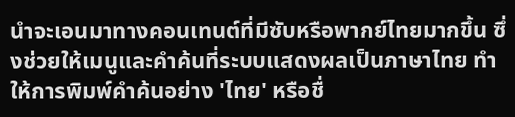นำจะเอนมาทางคอนเทนต์ที่มีซับหรือพากย์ไทยมากขึ้น ซึ่งช่วยให้เมนูและคำค้นที่ระบบแสดงผลเป็นภาษาไทย ทำให้การพิมพ์คำค้นอย่าง 'ไทย' หรือชื่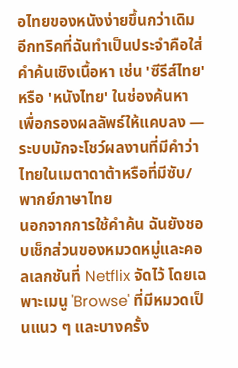อไทยของหนังง่ายขึ้นกว่าเดิม อีกทริคที่ฉันทำเป็นประจำคือใส่คำค้นเชิงเนื้อหา เช่น 'ซีรีส์ไทย' หรือ 'หนังไทย' ในช่องค้นหา เพื่อกรองผลลัพธ์ให้แคบลง — ระบบมักจะโชว์ผลงานที่มีคำว่าไทยในเมตาดาต้าหรือที่มีซับ/พากย์ภาษาไทย
นอกจากการใช้คำค้น ฉันยังชอบเช็กส่วนของหมวดหมู่และคอลเลกชันที่ Netflix จัดไว้ โดยเฉพาะเมนู 'Browse' ที่มีหมวดเป็นแนว ๆ และบางครั้ง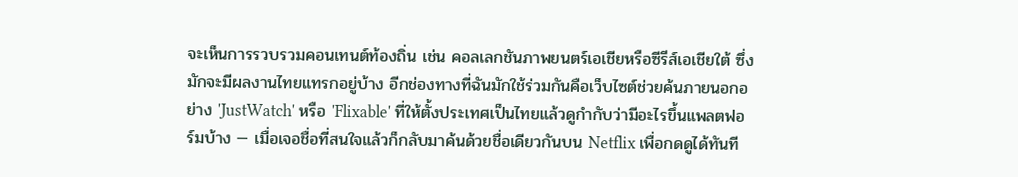จะเห็นการรวบรวมคอนเทนต์ท้องถิ่น เช่น คอลเลกชันภาพยนตร์เอเชียหรือซีรีส์เอเชียใต้ ซึ่งมักจะมีผลงานไทยแทรกอยู่บ้าง อีกช่องทางที่ฉันมักใช้ร่วมกันคือเว็บไซต์ช่วยค้นภายนอกอย่าง 'JustWatch' หรือ 'Flixable' ที่ให้ตั้งประเทศเป็นไทยแล้วดูกำกับว่ามีอะไรขึ้นแพลตฟอร์มบ้าง — เมื่อเจอชื่อที่สนใจแล้วก็กลับมาค้นด้วยชื่อเดียวกันบน Netflix เพื่อกดดูได้ทันที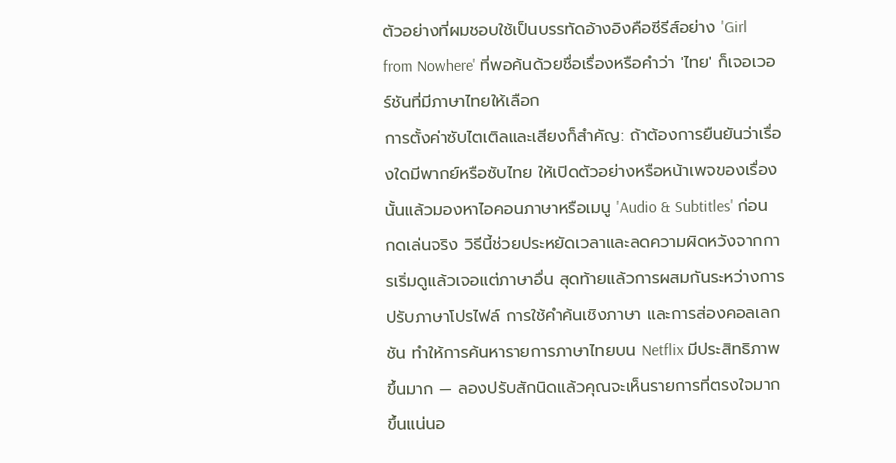ตัวอย่างที่ผมชอบใช้เป็นบรรทัดอ้างอิงคือซีรีส์อย่าง 'Girl from Nowhere' ที่พอค้นด้วยชื่อเรื่องหรือคำว่า 'ไทย' ก็เจอเวอร์ชันที่มีภาษาไทยให้เลือก
การตั้งค่าซับไตเติลและเสียงก็สำคัญ: ถ้าต้องการยืนยันว่าเรื่องใดมีพากย์หรือซับไทย ให้เปิดตัวอย่างหรือหน้าเพจของเรื่องนั้นแล้วมองหาไอคอนภาษาหรือเมนู 'Audio & Subtitles' ก่อนกดเล่นจริง วิธีนี้ช่วยประหยัดเวลาและลดความผิดหวังจากการเริ่มดูแล้วเจอแต่ภาษาอื่น สุดท้ายแล้วการผสมกันระหว่างการปรับภาษาโปรไฟล์ การใช้คำค้นเชิงภาษา และการส่องคอลเลกชัน ทำให้การค้นหารายการภาษาไทยบน Netflix มีประสิทธิภาพขึ้นมาก — ลองปรับสักนิดแล้วคุณจะเห็นรายการที่ตรงใจมากขึ้นแน่นอ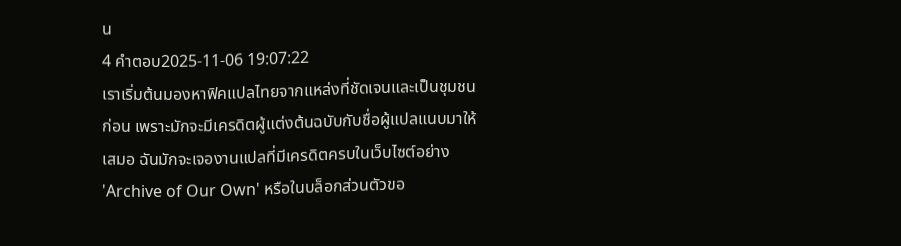น
4 คำตอบ2025-11-06 19:07:22
เราเริ่มต้นมองหาฟิคแปลไทยจากแหล่งที่ชัดเจนและเป็นชุมชนก่อน เพราะมักจะมีเครดิตผู้แต่งต้นฉบับกับชื่อผู้แปลแนบมาให้เสมอ ฉันมักจะเจองานแปลที่มีเครดิตครบในเว็บไซต์อย่าง 'Archive of Our Own' หรือในบล็อกส่วนตัวขอ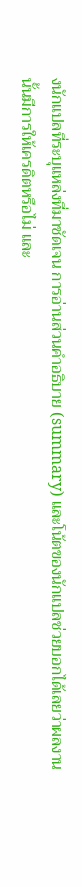งนักแปลที่ระบุแหล่งที่มาชัดเจน การอ่านส่วนคำอธิบาย (summary) และโน้ตของนักแปลช่วยบอกได้เลยว่าผลงานนั้นมีการให้เครดิตหรือไม่ และ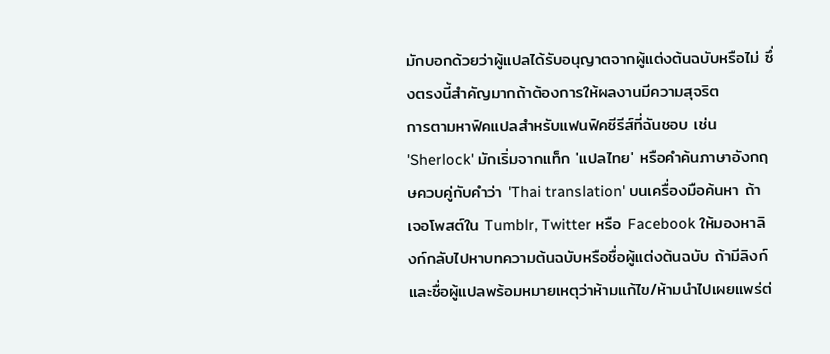มักบอกด้วยว่าผู้แปลได้รับอนุญาตจากผู้แต่งต้นฉบับหรือไม่ ซึ่งตรงนี้สำคัญมากถ้าต้องการให้ผลงานมีความสุจริต
การตามหาฟิคแปลสำหรับแฟนฟิคซีรีส์ที่ฉันชอบ เช่น 'Sherlock' มักเริ่มจากแท็ก 'แปลไทย' หรือคำค้นภาษาอังกฤษควบคู่กับคำว่า 'Thai translation' บนเครื่องมือค้นหา ถ้าเจอโพสต์ใน Tumblr, Twitter หรือ Facebook ให้มองหาลิงก์กลับไปหาบทความต้นฉบับหรือชื่อผู้แต่งต้นฉบับ ถ้ามีลิงก์และชื่อผู้แปลพร้อมหมายเหตุว่าห้ามแก้ไข/ห้ามนำไปเผยแพร่ต่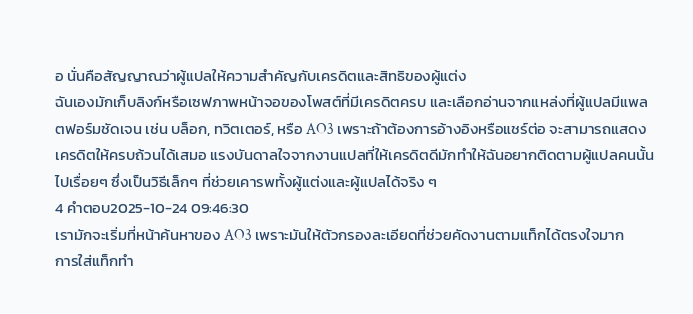อ นั่นคือสัญญาณว่าผู้แปลให้ความสำคัญกับเครดิตและสิทธิของผู้แต่ง
ฉันเองมักเก็บลิงก์หรือเซฟภาพหน้าจอของโพสต์ที่มีเครดิตครบ และเลือกอ่านจากแหล่งที่ผู้แปลมีแพลตฟอร์มชัดเจน เช่น บล็อก, ทวิตเตอร์, หรือ AO3 เพราะถ้าต้องการอ้างอิงหรือแชร์ต่อ จะสามารถแสดงเครดิตให้ครบถ้วนได้เสมอ แรงบันดาลใจจากงานแปลที่ให้เครดิตดีมักทำให้ฉันอยากติดตามผู้แปลคนนั้นไปเรื่อยๆ ซึ่งเป็นวิธีเล็กๆ ที่ช่วยเคารพทั้งผู้แต่งและผู้แปลได้จริง ๆ
4 คำตอบ2025-10-24 09:46:30
เรามักจะเริ่มที่หน้าค้นหาของ AO3 เพราะมันให้ตัวกรองละเอียดที่ช่วยคัดงานตามแท็กได้ตรงใจมาก
การใส่แท็กทำ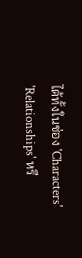ได้ทั้งในช่อง 'Characters' 'Relationships' หรื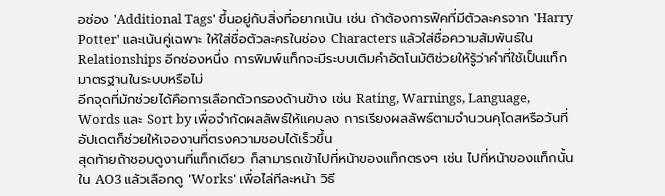อช่อง 'Additional Tags' ขึ้นอยู่กับสิ่งที่อยากเน้น เช่น ถ้าต้องการฟิคที่มีตัวละครจาก 'Harry Potter' และเน้นคู่เฉพาะ ให้ใส่ชื่อตัวละครในช่อง Characters แล้วใส่ชื่อความสัมพันธ์ใน Relationships อีกช่องหนึ่ง การพิมพ์แท็กจะมีระบบเติมคำอัตโนมัติช่วยให้รู้ว่าคำที่ใช้เป็นแท็กมาตรฐานในระบบหรือไม่
อีกจุดที่มักช่วยได้คือการเลือกตัวกรองด้านข้าง เช่น Rating, Warnings, Language, Words และ Sort by เพื่อจำกัดผลลัพธ์ให้แคบลง การเรียงผลลัพธ์ตามจำนวนคุโดสหรือวันที่อัปเดตก็ช่วยให้เจองานที่ตรงความชอบได้เร็วขึ้น
สุดท้ายถ้าชอบดูงานที่แท็กเดียว ก็สามารถเข้าไปที่หน้าของแท็กตรงๆ เช่น ไปที่หน้าของแท็กนั้นใน AO3 แล้วเลือกดู 'Works' เพื่อไล่ทีละหน้า วิธี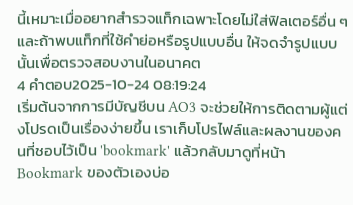นี้เหมาะเมื่ออยากสำรวจแท็กเฉพาะโดยไม่ใส่ฟิลเตอร์อื่น ๆ และถ้าพบแท็กที่ใช้คำย่อหรือรูปแบบอื่น ให้จดจำรูปแบบนั้นเพื่อตรวจสอบงานในอนาคต
4 คำตอบ2025-10-24 08:19:24
เริ่มต้นจากการมีบัญชีบน AO3 จะช่วยให้การติดตามผู้แต่งโปรดเป็นเรื่องง่ายขึ้น เราเก็บโปรไฟล์และผลงานของคนที่ชอบไว้เป็น 'bookmark' แล้วกลับมาดูที่หน้า Bookmark ของตัวเองบ่อ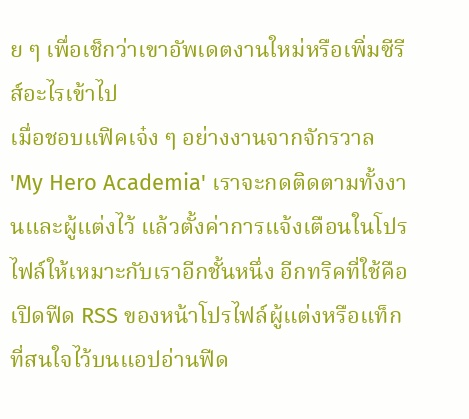ย ๆ เพื่อเช็กว่าเขาอัพเดตงานใหม่หรือเพิ่มซีรีส์อะไรเข้าไป
เมื่อชอบแฟิคเจ๋ง ๆ อย่างงานจากจักรวาล 'My Hero Academia' เราจะกดติดตามทั้งงานและผู้แต่งไว้ แล้วตั้งค่าการแจ้งเตือนในโปรไฟล์ให้เหมาะกับเราอีกชั้นหนึ่ง อีกทริคที่ใช้คือเปิดฟีด RSS ของหน้าโปรไฟล์ผู้แต่งหรือแท็กที่สนใจไว้บนแอปอ่านฟีด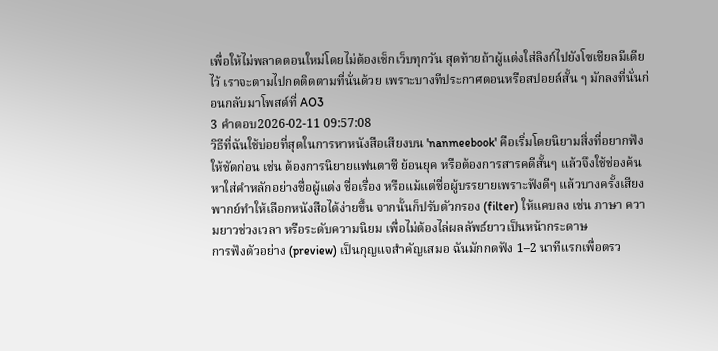เพื่อให้ไม่พลาดตอนใหม่โดยไม่ต้องเช็กเว็บทุกวัน สุดท้ายถ้าผู้แต่งใส่ลิงก์ไปยังโซเชียลมีเดียไว้ เราจะตามไปกดติดตามที่นั่นด้วย เพราะบางทีประกาศตอนหรือสปอยล์สั้น ๆ มักลงที่นั่นก่อนกลับมาโพสต์ที่ AO3
3 คำตอบ2026-02-11 09:57:08
วิธีที่ฉันใช้บ่อยที่สุดในการหาหนังสือเสียงบน 'nanmeebook' คือเริ่มโดยนิยามสิ่งที่อยากฟังให้ชัดก่อน เช่น ต้องการนิยายแฟนตาซี ย้อนยุค หรือต้องการสารคดีสั้นๆ แล้วจึงใช้ช่องค้นหาใส่คำหลักอย่างชื่อผู้แต่ง ชื่อเรื่อง หรือแม้แต่ชื่อผู้บรรยายเพราะฟังดีๆ แล้วบางครั้งเสียงพากย์ทำให้เลือกหนังสือได้ง่ายขึ้น จากนั้นก็ปรับตัวกรอง (filter) ให้แคบลง เช่น ภาษา ความยาวช่วงเวลา หรือระดับความนิยม เพื่อไม่ต้องไล่ผลลัพธ์ยาวเป็นหน้ากระดาษ
การฟังตัวอย่าง (preview) เป็นกุญแจสำคัญเสมอ ฉันมักกดฟัง 1–2 นาทีแรกเพื่อตรว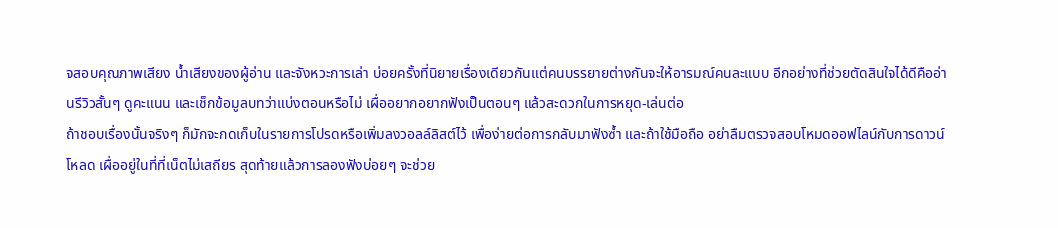จสอบคุณภาพเสียง น้ำเสียงของผู้อ่าน และจังหวะการเล่า บ่อยครั้งที่นิยายเรื่องเดียวกันแต่คนบรรยายต่างกันจะให้อารมณ์คนละแบบ อีกอย่างที่ช่วยตัดสินใจได้ดีคืออ่านรีวิวสั้นๆ ดูคะแนน และเช็กข้อมูลบทว่าแบ่งตอนหรือไม่ เผื่ออยากอยากฟังเป็นตอนๆ แล้วสะดวกในการหยุด-เล่นต่อ
ถ้าชอบเรื่องนั้นจริงๆ ก็มักจะกดเก็บในรายการโปรดหรือเพิ่มลงวอลล์ลิสต์ไว้ เพื่อง่ายต่อการกลับมาฟังซ้ำ และถ้าใช้มือถือ อย่าลืมตรวจสอบโหมดออฟไลน์กับการดาวน์โหลด เผื่ออยู่ในที่ที่เน็ตไม่เสถียร สุดท้ายแล้วการลองฟังบ่อยๆ จะช่วย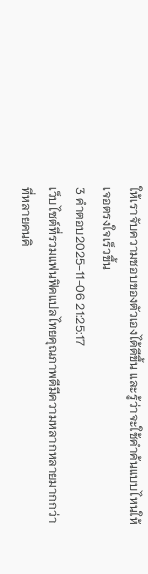ให้เราจับความชอบของตัวเองได้ดีขึ้น และรู้ว่าจะใช้คำค้นแบบไหนให้เจอตรงใจเร็วขึ้น
3 คำตอบ2025-11-06 21:25:17
เว็บไซต์ที่รวมแฟนฟิคแปลไทยคุณภาพดีมีความหลากหลายมากกว่าที่หลายคนคิ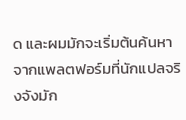ด และผมมักจะเริ่มต้นค้นหาจากแพลตฟอร์มที่นักแปลจริงจังมัก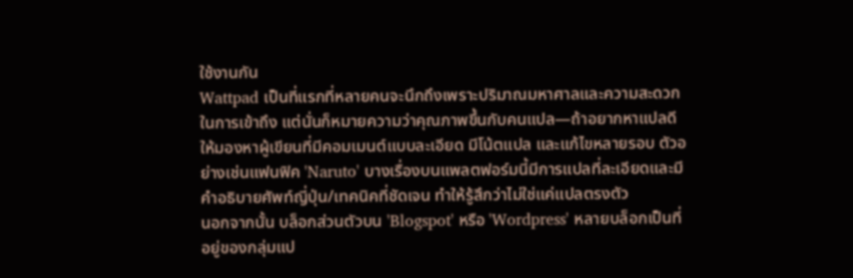ใช้งานกัน
Wattpad เป็นที่แรกที่หลายคนจะนึกถึงเพราะปริมาณมหาศาลและความสะดวกในการเข้าถึง แต่นั่นก็หมายความว่าคุณภาพขึ้นกับคนแปล—ถ้าอยากหาแปลดี ให้มองหาผู้เขียนที่มีคอมเมนต์แบบละเอียด มีโน้ตแปล และแก้ไขหลายรอบ ตัวอย่างเช่นแฟนฟิค 'Naruto' บางเรื่องบนแพลตฟอร์มนี้มีการแปลที่ละเอียดและมีคำอธิบายศัพท์ญี่ปุ่น/เทคนิคที่ชัดเจน ทำให้รู้สึกว่าไม่ใช่แค่แปลตรงตัว
นอกจากนั้น บล็อกส่วนตัวบน 'Blogspot' หรือ 'Wordpress' หลายบล็อกเป็นที่อยู่ของกลุ่มแป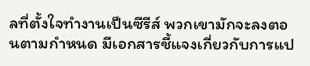ลที่ตั้งใจทำงานเป็นซีรีส์ พวกเขามักจะลงตอนตามกำหนด มีเอกสารชี้แจงเกี่ยวกับการแป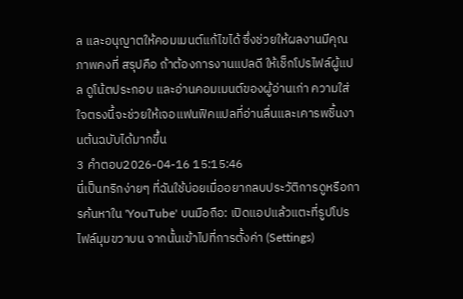ล และอนุญาตให้คอมเมนต์แก้ไขได้ ซึ่งช่วยให้ผลงานมีคุณภาพคงที่ สรุปคือ ถ้าต้องการงานแปลดี ให้เช็กโปรไฟล์ผู้แปล ดูโน้ตประกอบ และอ่านคอมเมนต์ของผู้อ่านเก่า ความใส่ใจตรงนี้จะช่วยให้เจอแฟนฟิคแปลที่อ่านลื่นและเคารพชิ้นงานต้นฉบับได้มากขึ้น
3 คำตอบ2026-04-16 15:15:46
นี่เป็นทริกง่ายๆ ที่ฉันใช้บ่อยเมื่ออยากลบประวัติการดูหรือการค้นหาใน 'YouTube' บนมือถือ: เปิดแอปแล้วแตะที่รูปโปรไฟล์มุมขวาบน จากนั้นเข้าไปที่การตั้งค่า (Settings)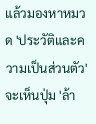แล้วมองหาหมวด 'ประวัติและความเป็นส่วนตัว' จะเห็นปุ่ม 'ล้า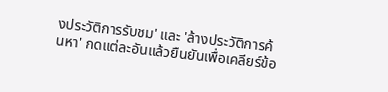งประวัติการรับชม' และ 'ล้างประวัติการค้นหา' กดแต่ละอันแล้วยืนยันเพื่อเคลียร์ข้อ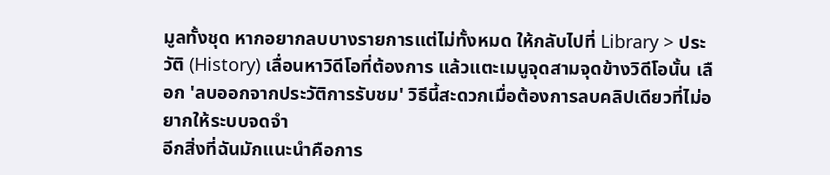มูลทั้งชุด หากอยากลบบางรายการแต่ไม่ทั้งหมด ให้กลับไปที่ Library > ประวัติ (History) เลื่อนหาวิดีโอที่ต้องการ แล้วแตะเมนูจุดสามจุดข้างวิดีโอนั้น เลือก 'ลบออกจากประวัติการรับชม' วิธีนี้สะดวกเมื่อต้องการลบคลิปเดียวที่ไม่อยากให้ระบบจดจำ
อีกสิ่งที่ฉันมักแนะนำคือการ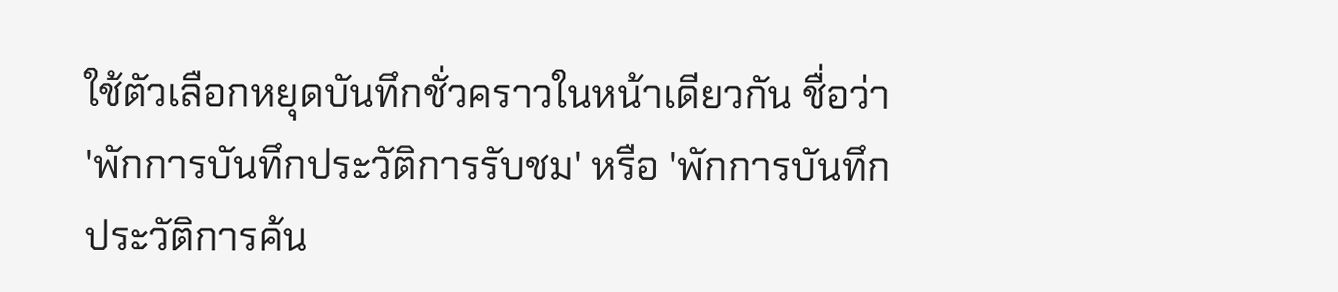ใช้ตัวเลือกหยุดบันทึกชั่วคราวในหน้าเดียวกัน ชื่อว่า 'พักการบันทึกประวัติการรับชม' หรือ 'พักการบันทึกประวัติการค้น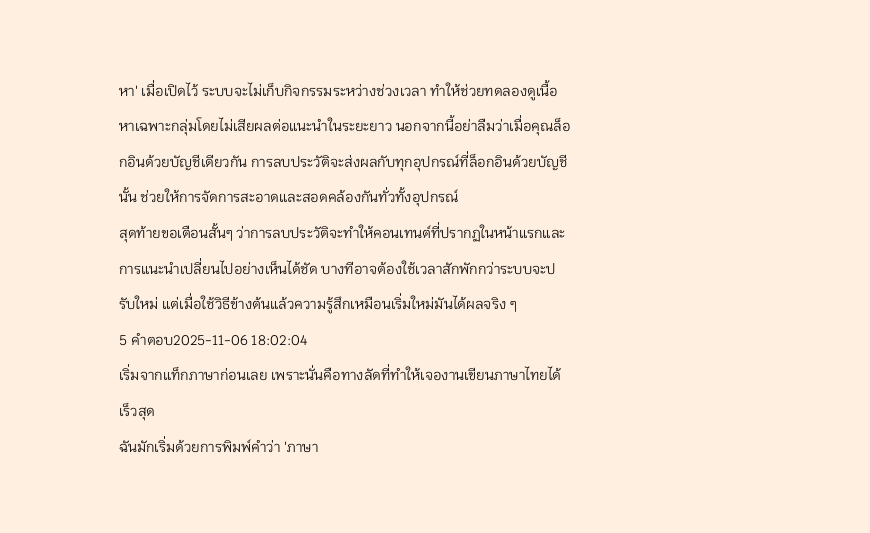หา' เมื่อเปิดไว้ ระบบจะไม่เก็บกิจกรรมระหว่างช่วงเวลา ทำให้ช่วยทดลองดูเนื้อหาเฉพาะกลุ่มโดยไม่เสียผลต่อแนะนำในระยะยาว นอกจากนี้อย่าลืมว่าเมื่อคุณล็อกอินด้วยบัญชีเดียวกัน การลบประวัติจะส่งผลกับทุกอุปกรณ์ที่ล็อกอินด้วยบัญชีนั้น ช่วยให้การจัดการสะอาดและสอดคล้องกันทั่วทั้งอุปกรณ์
สุดท้ายขอเตือนสั้นๆ ว่าการลบประวัติจะทำให้คอนเทนต์ที่ปรากฏในหน้าแรกและการแนะนำเปลี่ยนไปอย่างเห็นได้ชัด บางทีอาจต้องใช้เวลาสักพักกว่าระบบจะปรับใหม่ แต่เมื่อใช้วิธีข้างต้นแล้วความรู้สึกเหมือนเริ่มใหม่มันได้ผลจริง ๆ
5 คำตอบ2025-11-06 18:02:04
เริ่มจากแท็กภาษาก่อนเลย เพราะนั่นคือทางลัดที่ทำให้เจองานเขียนภาษาไทยได้เร็วสุด
ฉันมักเริ่มด้วยการพิมพ์คำว่า 'ภาษา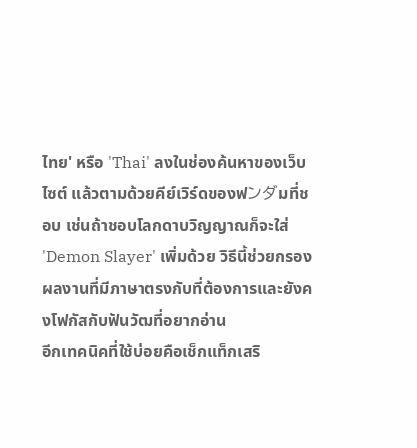ไทย' หรือ 'Thai' ลงในช่องค้นหาของเว็บไซต์ แล้วตามด้วยคีย์เวิร์ดของฟンダมที่ชอบ เช่นถ้าชอบโลกดาบวิญญาณก็จะใส่ 'Demon Slayer' เพิ่มด้วย วิธีนี้ช่วยกรองผลงานที่มีภาษาตรงกับที่ต้องการและยังคงโฟกัสกับฟันวัฒที่อยากอ่าน
อีกเทคนิคที่ใช้บ่อยคือเช็กแท็กเสริ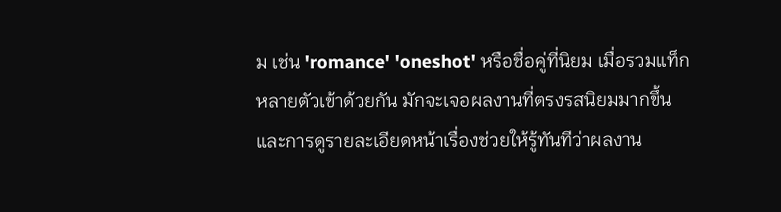ม เช่น 'romance' 'oneshot' หรือชื่อคู่ที่นิยม เมื่อรวมแท็กหลายตัวเข้าด้วยกัน มักจะเจอผลงานที่ตรงรสนิยมมากขึ้น และการดูรายละเอียดหน้าเรื่องช่วยให้รู้ทันทีว่าผลงาน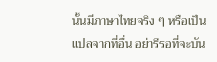นั้นมีภาษาไทยจริง ๆ หรือเป็นแปลจากที่อื่น อย่ารีรอที่จะบัน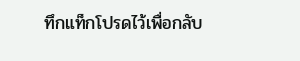ทึกแท็กโปรดไว้เพื่อกลับ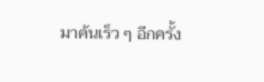มาค้นเร็ว ๆ อีกครั้ง